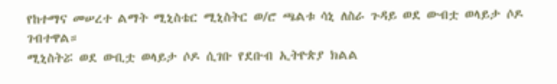የከተማና መሠረተ ልማት ሚኒስቴር ሚኒስትር ወ/ሮ ጫልቱ ሳኒ ለስራ ጉዳይ ወደ ውብቷ ወላይታ ሶዶ ገብተዋል።
ሚኒስትሯ ወደ ውቢቷ ወላይታ ሶዶ ሲገቡ የደቡብ ኢትዮጵያ ክልል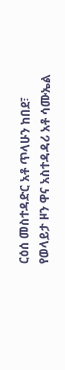ርዕሰ መስተዳድር አቶ ጥላሁን ከበደ፣ የወላይታ ዞን ዋና አስተዳዳሪ አቶ ሳሙኤል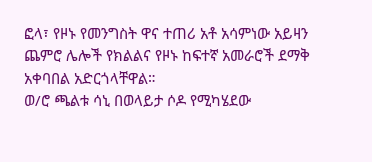ፎላ፣ የዞኑ የመንግስት ዋና ተጠሪ አቶ አሳምነው አይዛን ጨምሮ ሌሎች የክልልና የዞኑ ከፍተኛ አመራሮች ደማቅ አቀባበል አድርጎላቸዋል።
ወ/ሮ ጫልቱ ሳኒ በወላይታ ሶዶ የሚካሄደው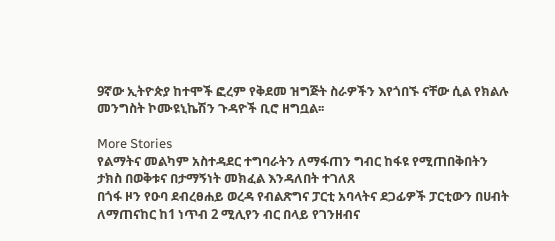9ኛው ኢትዮጵያ ከተሞች ፎረም የቅደመ ዝግጅት ስራዎችን እየጎበኙ ናቸው ሲል የክልሉ መንግስት ኮሙዩኒኬሽን ጉዳዮች ቢሮ ዘግቧል፡፡

More Stories
የልማትና መልካም አስተዳደር ተግባራትን ለማፋጠን ግብር ከፋዩ የሚጠበቅበትን ታክስ በወቅቱና በታማኝነት መክፈል እንዳለበት ተገለጸ
በጎፋ ዞን የዑባ ደብረፀሐይ ወረዳ የብልጽግና ፓርቲ አባላትና ደጋፊዎች ፓርቲውን በሀብት ለማጠናከር ከ1 ነጥብ 2 ሚሊየን ብር በላይ የገንዘብና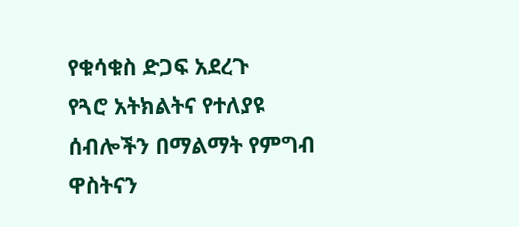የቁሳቁስ ድጋፍ አደረጉ
የጓሮ አትክልትና የተለያዩ ሰብሎችን በማልማት የምግብ ዋስትናን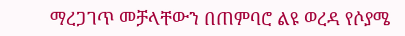ማረጋገጥ መቻላቸውን በጠምባሮ ልዩ ወረዳ የሶያሜ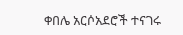ቀበሌ አርሶአደሮች ተናገሩ